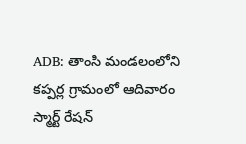ADB: తాంసి మండలంలోని కప్పర్ల గ్రామంలో ఆదివారం స్మార్ట్ రేషన్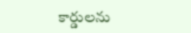కార్డులను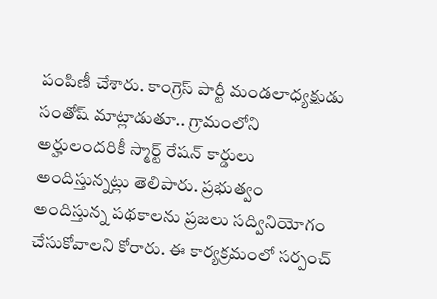పంపిణీ చేశారు. కాంగ్రెస్ పార్టీ మండలాధ్యక్షుడు సంతోష్ మాట్లాడుతూ.. గ్రామంలోని అర్హులందరికీ స్మార్ట్ రేషన్ కార్డులు అందిస్తున్నట్లు తెలిపారు. ప్రభుత్వం అందిస్తున్న పథకాలను ప్రజలు సద్వినియోగం చేసుకోవాలని కోరారు. ఈ కార్యక్రమంలో సర్పంచ్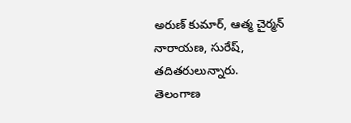అరుణ్ కుమార్, ఆత్మ చైర్మన్ నారాయణ, సురేష్, తదితరులున్నారు.
తెలంగాణ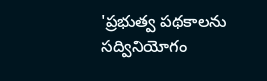'ప్రభుత్వ పథకాలను సద్వినియోగం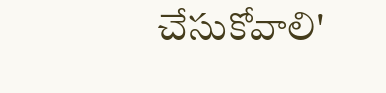చేసుకోవాలి'